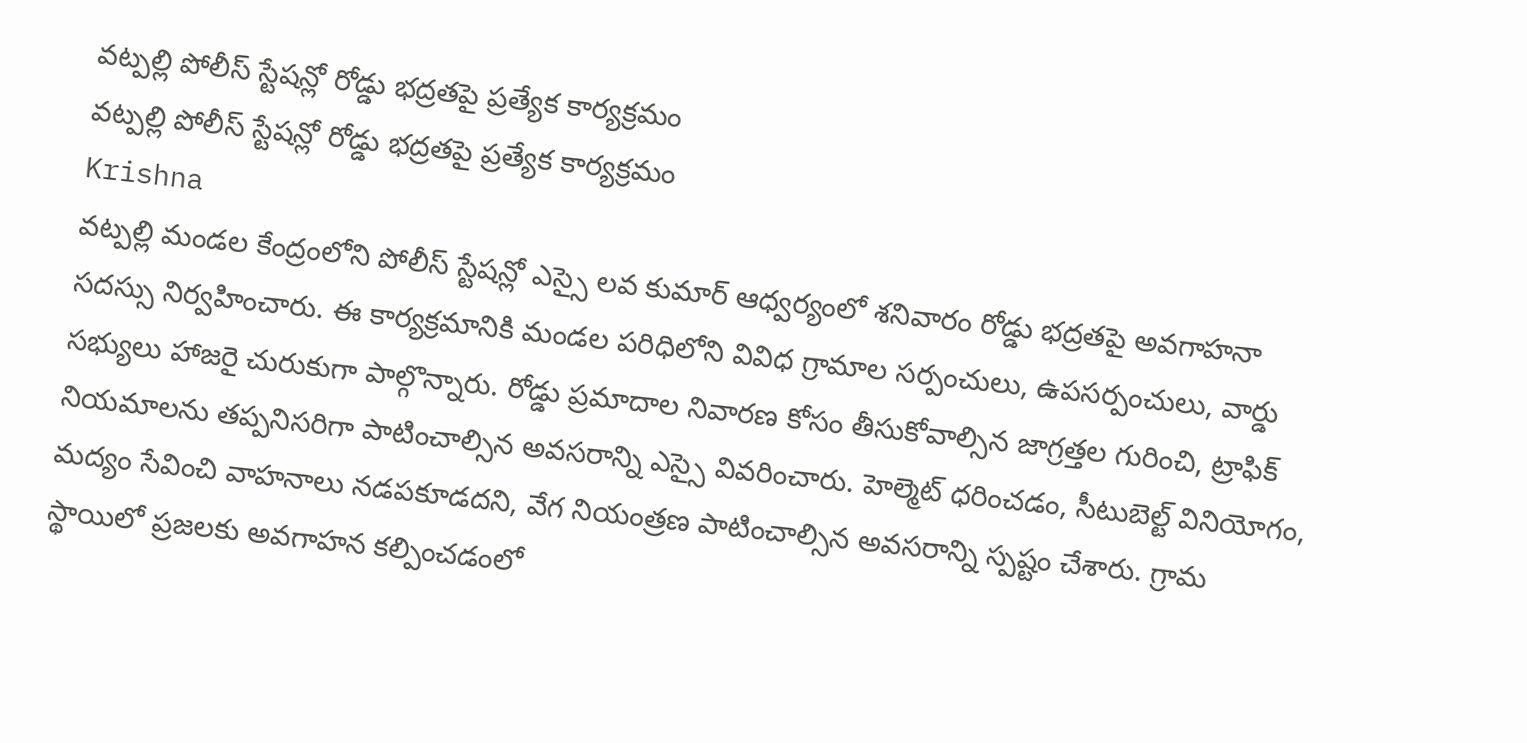వట్పల్లి పోలీస్ స్టేషన్లో రోడ్డు భద్రతపై ప్రత్యేక కార్యక్రమం
వట్పల్లి పోలీస్ స్టేషన్లో రోడ్డు భద్రతపై ప్రత్యేక కార్యక్రమం
Krishna
వట్పల్లి మండల కేంద్రంలోని పోలీస్ స్టేషన్లో ఎస్సై లవ కుమార్ ఆధ్వర్యంలో శనివారం రోడ్డు భద్రతపై అవగాహనా సదస్సు నిర్వహించారు. ఈ కార్యక్రమానికి మండల పరిధిలోని వివిధ గ్రామాల సర్పంచులు, ఉపసర్పంచులు, వార్డు సభ్యులు హాజరై చురుకుగా పాల్గొన్నారు. రోడ్డు ప్రమాదాల నివారణ కోసం తీసుకోవాల్సిన జాగ్రత్తల గురించి, ట్రాఫిక్ నియమాలను తప్పనిసరిగా పాటించాల్సిన అవసరాన్ని ఎస్సై వివరించారు. హెల్మెట్ ధరించడం, సీటుబెల్ట్ వినియోగం, మద్యం సేవించి వాహనాలు నడపకూడదని, వేగ నియంత్రణ పాటించాల్సిన అవసరాన్ని స్పష్టం చేశారు. గ్రామ స్థాయిలో ప్రజలకు అవగాహన కల్పించడంలో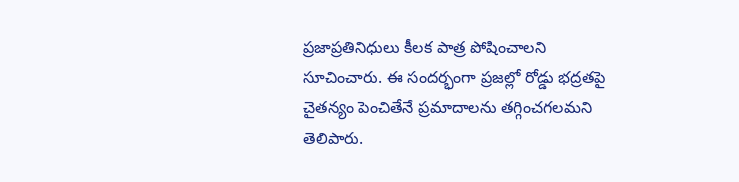ప్రజాప్రతినిధులు కీలక పాత్ర పోషించాలని సూచించారు. ఈ సందర్భంగా ప్రజల్లో రోడ్డు భద్రతపై చైతన్యం పెంచితేనే ప్రమాదాలను తగ్గించగలమని తెలిపారు.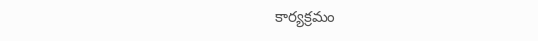కార్యక్రమం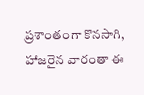ప్రశాంతంగా కొనసాగి, హాజరైన వారంతా ఈ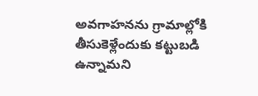అవగాహనను గ్రామాల్లోకి తీసుకెళ్లేందుకు కట్టుబడి ఉన్నామని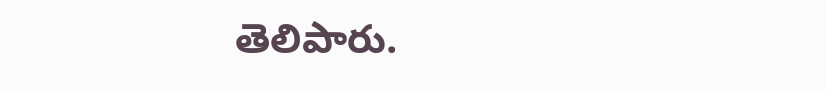తెలిపారు.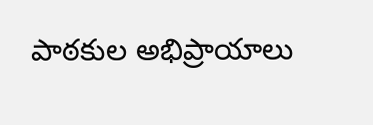పాఠకుల అభిప్రాయాలు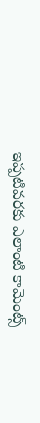ఇప్పటివరకు ఎలాంటి కామెంట్స్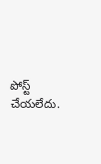పోస్ట్ చేయలేదు.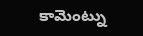కామెంట్ను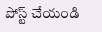పోస్ట్ చేయండి